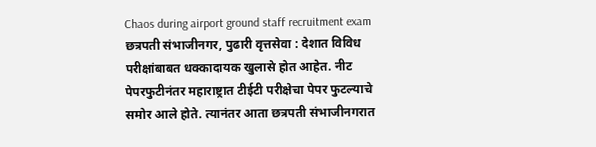Chaos during airport ground staff recruitment exam
छत्रपती संभाजीनगर, पुढारी वृत्तसेवा : देशात विविध परीक्षांबाबत धक्कादायक खुलासे होत आहेत. नीट पेपरफुटीनंतर महाराष्ट्रात टीईटी परीक्षेचा पेपर फुटल्याचे समोर आले होते. त्यानंतर आता छत्रपती संभाजीनगरात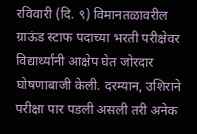रविवारी (दि. ९) विमानतळावरील ग्राऊंड स्टाफ पदाच्या भरती परीक्षेवर विद्यार्थ्यांनी आक्षेप घेत जोरदार घोषणाबाजी केली. दरम्यान, उशिराने परीक्षा पार पडली असली तरी अनेक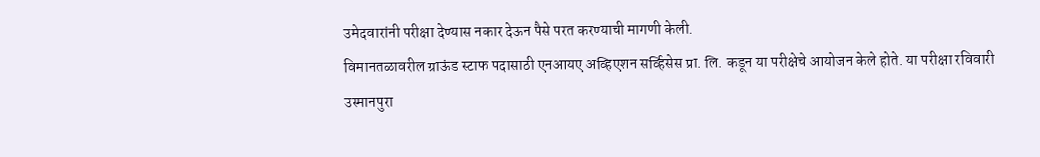उमेदवारांनी परीक्षा देण्यास नकार देऊन पैसे परत करण्याची मागणी केली.
विमानतळावरील ग्राऊंड स्टाफ पदासाठी एनआयए अव्हिएशन सर्व्हिसेस प्रा. लि. कडून या परीक्षेचे आयोजन केले होते. या परीक्षा रविवारी उस्मानपुरा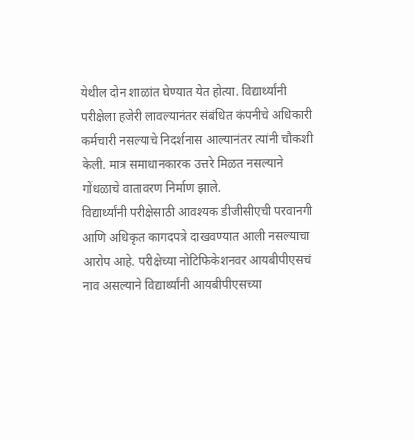येथील दोन शाळांत घेण्यात येत होत्या. विद्यार्थ्यांनी परीक्षेला हजेरी लावल्यानंतर संबंधित कंपनीचे अधिकारी कर्मचारी नसल्याचे निदर्शनास आल्यानंतर त्यांनी चौकशी केली. मात्र समाधानकारक उत्तरे मिळत नसल्याने गोंधळाचे वातावरण निर्माण झाले.
विद्यार्थ्यांनी परीक्षेसाठी आवश्यक डीजीसीएची परवानगी आणि अधिकृत कागदपत्रे दाखवण्यात आली नसल्याचा आरोप आहे. परीक्षेच्या नोटिफिकेशनवर आयबीपीएसचं नाव असल्याने विद्यार्थ्यांनी आयबीपीएसच्या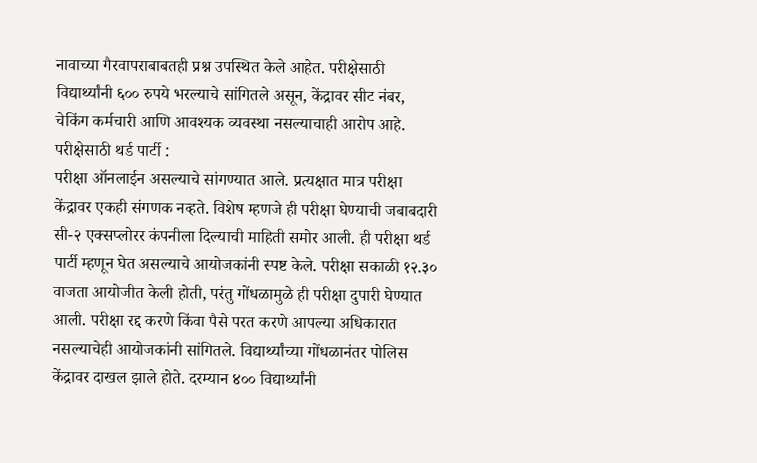नावाच्या गैरवापराबाबतही प्रश्न उपस्थित केले आहेत. परीक्षेसाठी विद्यार्थ्यांनी ६०० रुपये भरल्याचे सांगितले असून, केंद्रावर सीट नंबर, चेकिंग कर्मचारी आणि आवश्यक व्यवस्था नसल्याचाही आरोप आहे.
परीक्षेसाठी थर्ड पार्टी :
परीक्षा ऑनलाईन असल्याचे सांगण्यात आले. प्रत्यक्षात मात्र परीक्षा केंद्रावर एकही संगणक नव्हते. विशेष म्हणजे ही परीक्षा घेण्याची जबाबदारी सी-२ एक्सप्लोरर कंपनीला दिल्याची माहिती समोर आली. ही परीक्षा थर्ड पार्टी म्हणून घेत असल्याचे आयोजकांनी स्पष्ट केले. परीक्षा सकाळी १२.३० वाजता आयोजीत केली होती, परंतु गोंधळामुळे ही परीक्षा दुपारी घेण्यात आली. परीक्षा रद्द करणे किंवा पैसे परत करणे आपल्या अधिकारात नसल्याचेही आयोजकांनी सांगितले. विद्यार्थ्यांच्या गोंधळानंतर पोलिस केंद्रावर दाखल झाले होते. दरम्यान ४०० विद्यार्थ्यांनी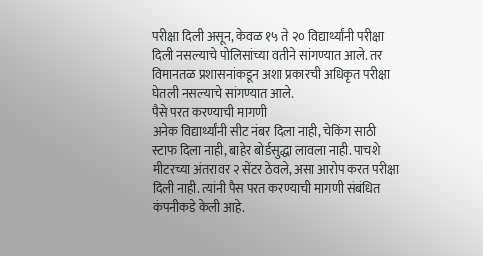परीक्षा दिली असून, केवळ १५ ते २० विद्यार्थ्यांनी परीक्षा दिली नसल्याचे पोलिसांच्या वतीने सांगण्यात आले. तर विमानतळ प्रशासनांकडून अशा प्रकारची अधिकृत परीक्षा घेतली नसल्याचे सांगण्यात आले.
पैसे परत करण्याची मागणी
अनेक विद्यार्थ्यांनी सीट नंबर दिला नाही, चेकिंग साठी स्टाफ दिला नाही, बाहेर बोर्डसुद्धा लावला नाही. पाचशे मीटरच्या अंतरावर २ सेंटर ठेवले, असा आरोप करत परीक्षा दिली नाही. त्यांनी पैस परत करण्याची मागणी संबंधित कंपनीकडे केली आहे.